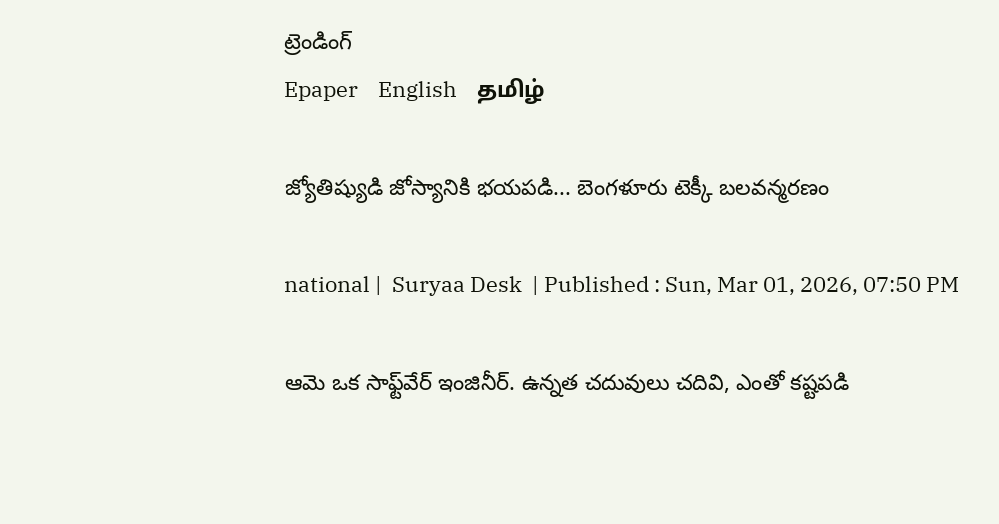ట్రెండింగ్
Epaper    English    தமிழ்

జ్యోతిష్యుడి జోస్యానికి భయపడి... బెంగళూరు టెక్కీ బలవన్మరణం

national |  Suryaa Desk  | Published : Sun, Mar 01, 2026, 07:50 PM

ఆమె ఒక సాఫ్ట్‌వేర్ ఇంజినీర్. ఉన్నత చదువులు చదివి, ఎంతో కష్టపడి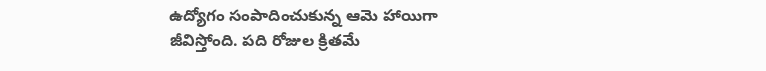ఉద్యోగం సంపాదించుకున్న ఆమె హాయిగా జీవిస్తోంది. పది రోజుల క్రితమే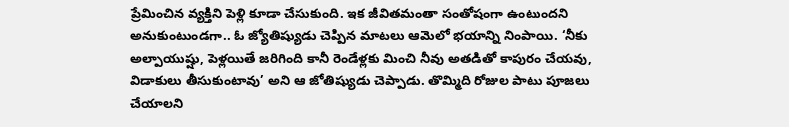ప్రేమించిన వ్యక్తిని పెళ్లి కూడా చేసుకుంది. ఇక జీవితమంతా సంతోషంగా ఉంటుందని అనుకుంటుండగా.. ఓ జ్యోతిష్యుడు చెప్పిన మాటలు ఆమెలో భయాన్ని నింపాయి. ‘నీకు అల్పాయుష్షు, పెళ్లయితే జరిగింది కానీ రెండేళ్లకు మించి నీవు అతడితో కాపురం చేయవు, విడాకులు తీసుకుంటావు’ అని ఆ జోతిష్యుడు చెప్పాడు. తొమ్మిది రోజుల పాటు పూజలు చేయాలని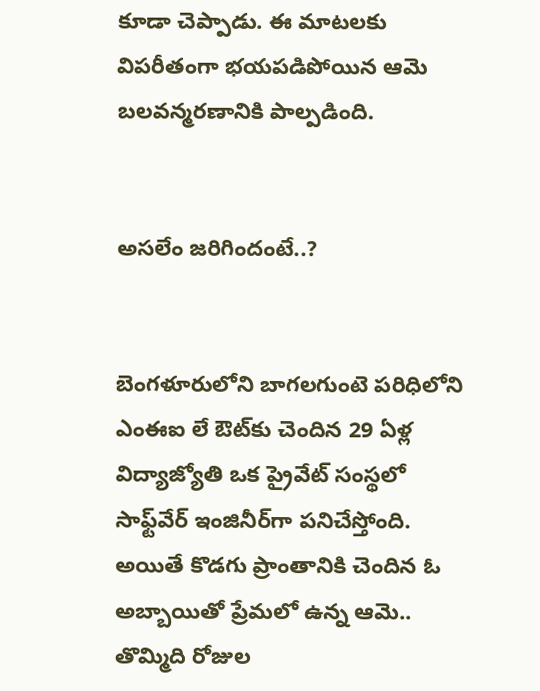కూడా చెప్పాడు. ఈ మాటలకు విపరీతంగా భయపడిపోయిన ఆమె బలవన్మరణానికి పాల్పడింది.


అసలేం జరిగిందంటే..?


బెంగళూరులోని బాగలగుంటె పరిధిలోని ఎంఈఐ లే ఔట్‌కు చెందిన 29 ఏళ్ల విద్యాజ్యోతి ఒక ప్రైవేట్ సంస్థలో సాఫ్ట్‌వేర్ ఇంజినీర్‌గా పనిచేస్తోంది. అయితే కొడగు ప్రాంతానికి చెందిన ఓ అబ్బాయితో ప్రేమలో ఉన్న ఆమె.. తొమ్మిది రోజుల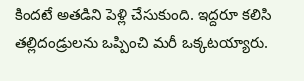కిందటే అతడిని పెళ్లి చేసుకుంది. ఇద్దరూ కలిసి తల్లిదండ్రులను ఒప్పించి మరీ ఒక్కటయ్యారు.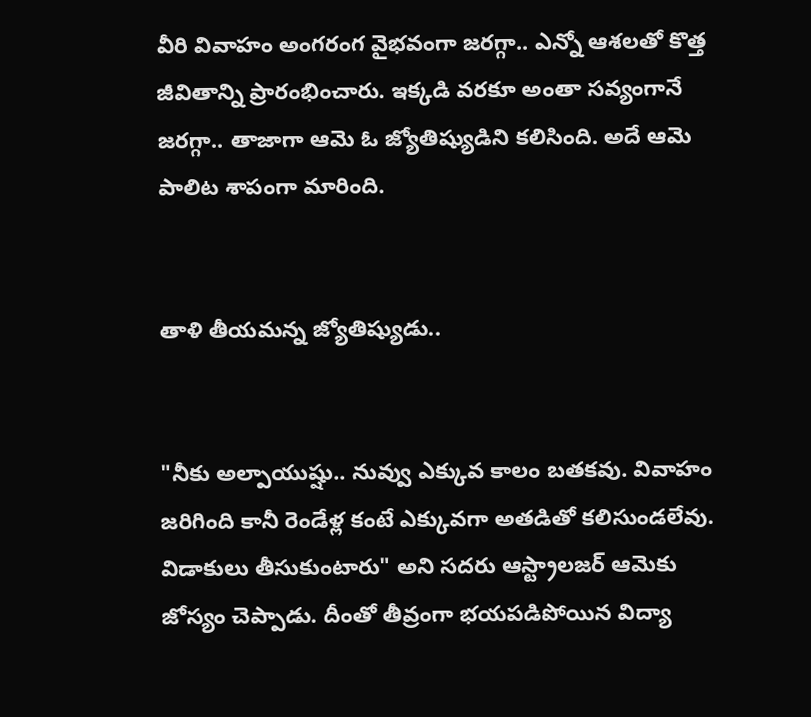వీరి వివాహం అంగరంగ వైభవంగా జరగ్గా.. ఎన్నో ఆశలతో కొత్త జీవితాన్ని ప్రారంభించారు. ఇక్కడి వరకూ అంతా సవ్యంగానే జరగ్గా.. తాజాగా ఆమె ఓ జ్యోతిష్యుడిని కలిసింది. అదే ఆమె పాలిట శాపంగా మారింది.


తాళి తీయమన్న జ్యోతిష్యుడు..


"నీకు అల్పాయుష్షు.. నువ్వు ఎక్కువ కాలం బతకవు. వివాహం జరిగింది కానీ రెండేళ్ల కంటే ఎక్కువగా అతడితో కలిసుండలేవు. విడాకులు తీసుకుంటారు" అని సదరు ఆస్ట్రాలజర్ ఆమెకు జోస్యం చెప్పాడు. దీంతో తీవ్రంగా భయపడిపోయిన విద్యా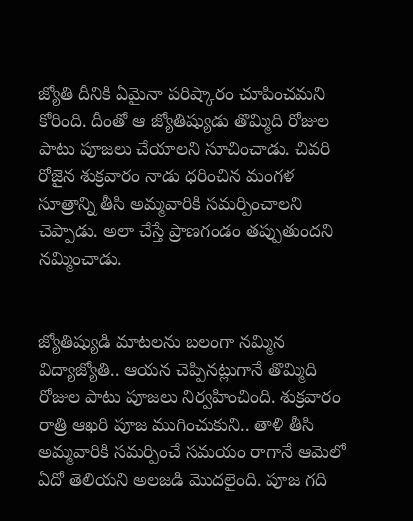జ్యోతి దీనికి ఏమైనా పరిష్కారం చూపించమని కోరింది. దీంతో ఆ జ్యోతిష్యుడు తొమ్మిది రోజుల పాటు పూజలు చేయాలని సూచించాడు. చివరి రోజైన శుక్రవారం నాడు ధరించిన మంగళ సూత్రాన్ని తీసి అమ్మవారికి సమర్పించాలని చెప్పాడు. అలా చేస్తే ప్రాణగండం తప్పుతుందని నమ్మించాడు.


జ్యోతిష్యుడి మాటలను బలంగా నమ్మిన విద్యాజ్యోతి.. ఆయన చెప్పినట్లుగానే తొమ్మిది రోజుల పాటు పూజలు నిర్వహించింది. శుక్రవారం రాత్రి ఆఖరి పూజ ముగించుకుని.. తాళి తీసి అమ్మవారికి సమర్పించే సమయం రాగానే ఆమెలో ఏదో తెలియని అలజడి మొదలైంది. పూజ గది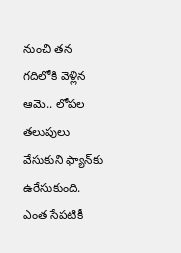నుంచి తన గదిలోకి వెళ్లిన ఆమె.. లోపల తలుపులు వేసుకుని ఫ్యాన్‌కు ఉరేసుకుంది. ఎంత సేపటికీ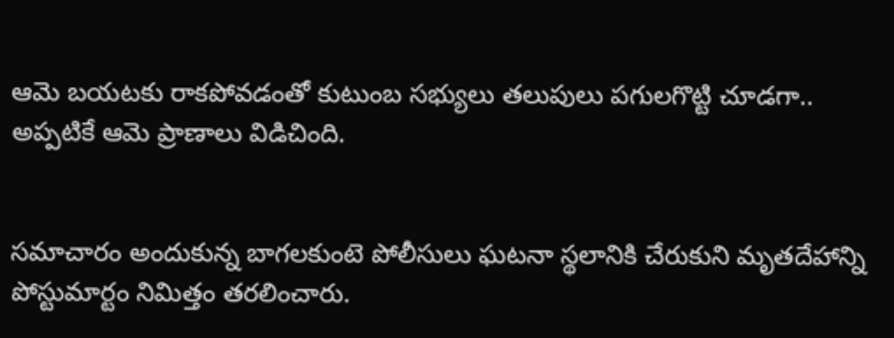ఆమె బయటకు రాకపోవడంతో కుటుంబ సభ్యులు తలుపులు పగులగొట్టి చూడగా.. అప్పటికే ఆమె ప్రాణాలు విడిచింది.


సమాచారం అందుకున్న బాగలకుంటె పోలీసులు ఘటనా స్థలానికి చేరుకుని మృతదేహాన్ని పోస్టుమార్టం నిమిత్తం తరలించారు.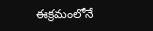ఈక్రమంలోనే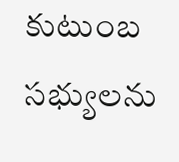కుటుంబ సభ్యులను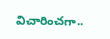విచారించగా..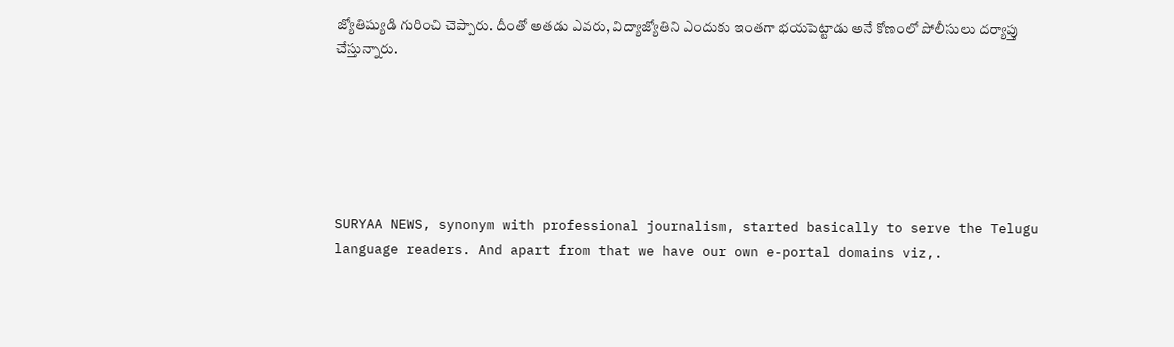జ్యోతిష్యుడి గురించి చెప్పారు. దీంతో అతడు ఎవరు, విద్యాజ్యోతిని ఎందుకు ఇంతగా భయపెట్టాడు అనే కోణంలో పోలీసులు దర్యాప్తు చేస్తున్నారు.






SURYAA NEWS, synonym with professional journalism, started basically to serve the Telugu language readers. And apart from that we have our own e-portal domains viz,.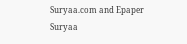Suryaa.com and Epaper Suryaa